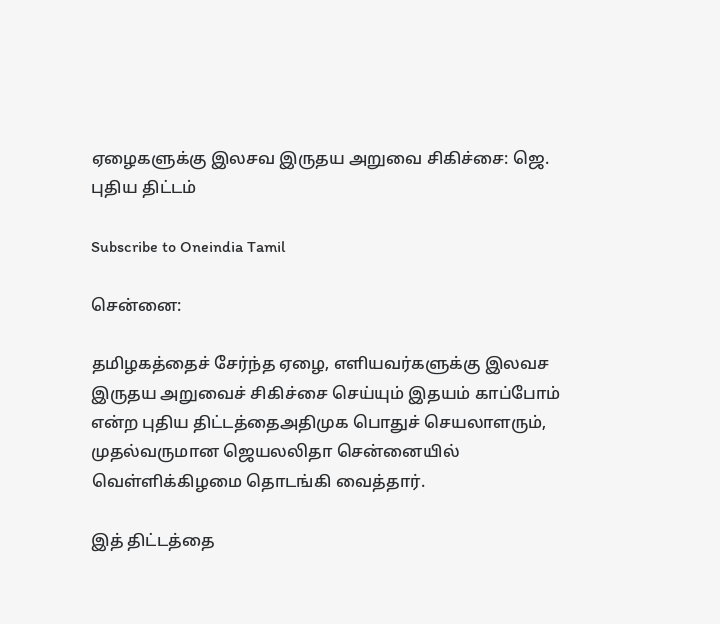ஏழைகளுக்கு இலசவ இருதய அறுவை சிகிச்சை: ஜெ. புதிய திட்டம்

Subscribe to Oneindia Tamil

சென்னை:

தமிழகத்தைச் சேர்ந்த ஏழை, எளியவர்களுக்கு இலவச இருதய அறுவைச் சிகிச்சை செய்யும் இதயம் காப்போம் என்ற புதிய திட்டத்தைஅதிமுக பொதுச் செயலாளரும், முதல்வருமான ஜெயலலிதா சென்னையில் வெள்ளிக்கிழமை தொடங்கி வைத்தார்.

இத் திட்டத்தை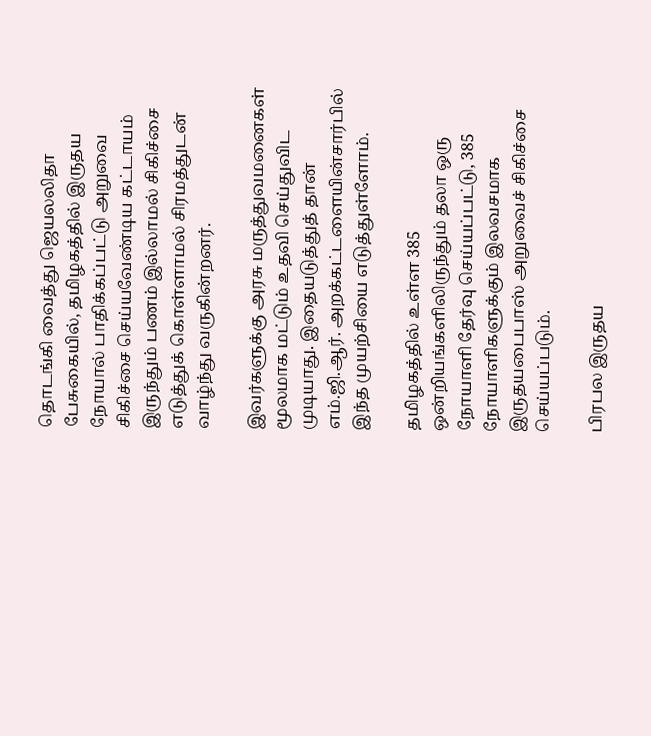தொடங்கி வைத்து ஜெயலலிதா பேசுகையில், தமிழகத்தில் இருதய நோயால் பாதிக்கப்பட்டு அறுவை சிகிச்சை செய்யவேண்டிய கட்டாயம் இருந்தும் பணம் இல்லாமல் சிகிச்சை எடுத்துக் கொள்ளாமல் சிரமத்துடன் வாழ்ந்து வருகின்றனர்.

இவர்களுக்கு அரசு மருத்துவமனைகள் மூலமாக மட்டும் உதவி செய்துவிட முடியாது. இதையடுத்துத் தான் எம்.ஜி.ஆர். அறக்கட்டளையின்சார்பில் இந்த முயற்சியை எடுத்துள்ளோம்.

தமிழகத்தில் உள்ள 385 ஒன்றியங்களிலிருந்தும் தலா ஒரு நோயாளி தேர்வு செய்யப்பட்டு, 385 நோயாளிகளுக்கும் இலவசமாக இருதயபைபாஸ் அறுவைச் சிகிச்சை செய்யப்படும்.

பிரபல இருதய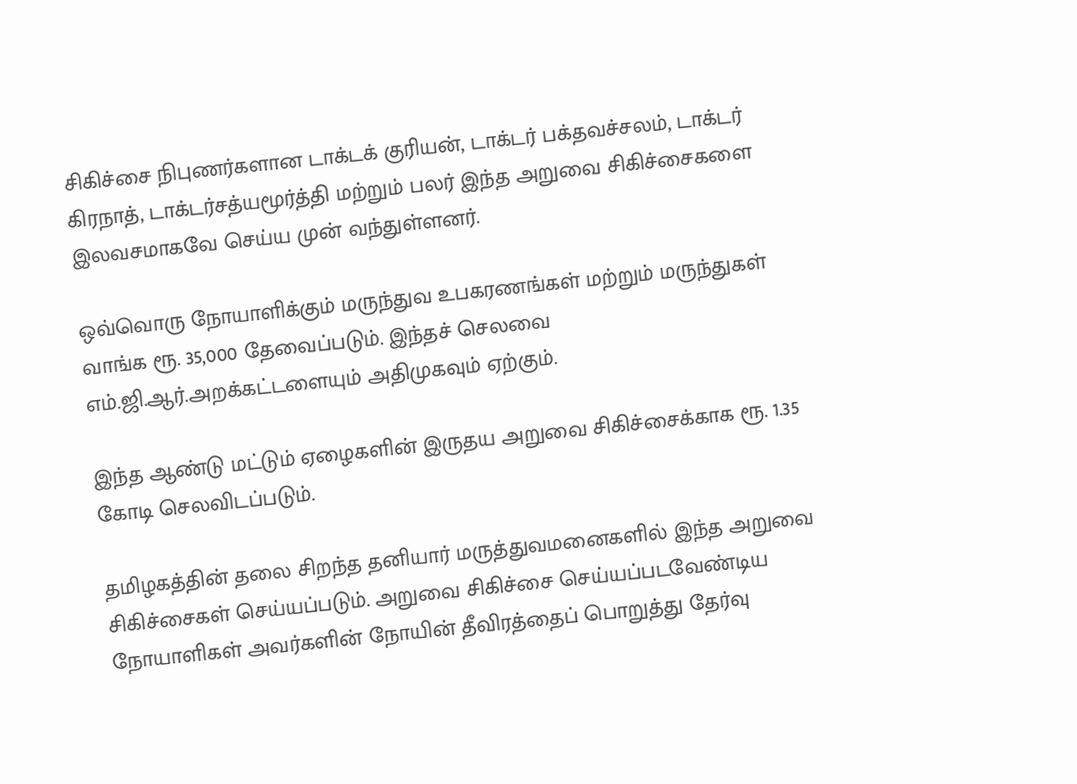சிகிச்சை நிபுணர்களான டாக்டக் குரியன், டாக்டர் பக்தவச்சலம், டாக்டர் கிரநாத், டாக்டர்சத்யமூர்த்தி மற்றும் பலர் இந்த அறுவை சிகிச்சைகளை இலவசமாகவே செய்ய முன் வந்துள்ளனர்.

ஒவ்வொரு நோயாளிக்கும் மருந்துவ உபகரணங்கள் மற்றும் மருந்துகள் வாங்க ரூ. 35,000 தேவைப்படும். இந்தச் செலவை எம்.ஜி.ஆர்.அறக்கட்டளையும் அதிமுகவும் ஏற்கும்.

இந்த ஆண்டு மட்டும் ஏழைகளின் இருதய அறுவை சிகிச்சைக்காக ரூ. 1.35 கோடி செலவிடப்படும்.

தமிழகத்தின் தலை சிறந்த தனியார் மருத்துவமனைகளில் இந்த அறுவை சிகிச்சைகள் செய்யப்படும். அறுவை சிகிச்சை செய்யப்படவேண்டிய நோயாளிகள் அவர்களின் நோயின் தீவிரத்தைப் பொறுத்து தேர்வு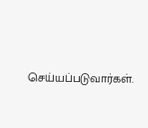செய்யப்படுவார்கள்.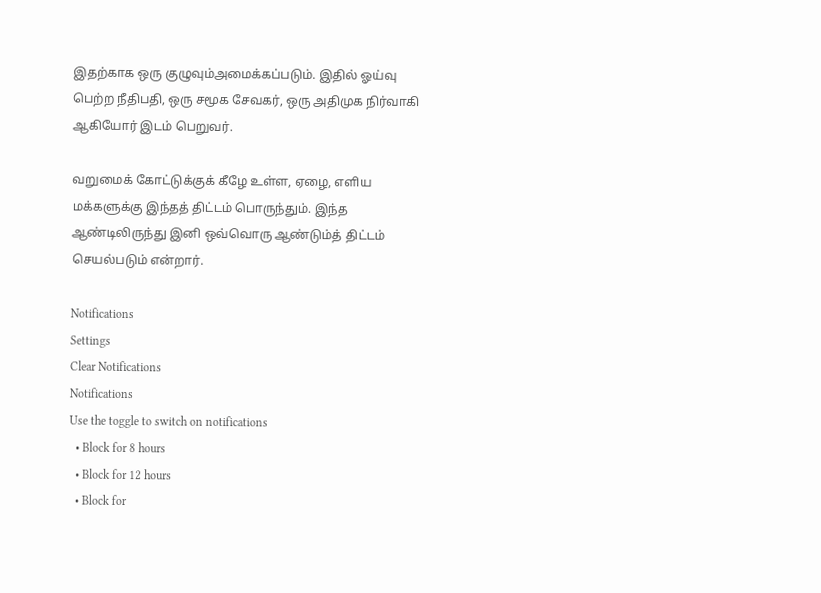இதற்காக ஒரு குழுவும்அமைக்கப்படும். இதில் ஓய்வு பெற்ற நீதிபதி, ஒரு சமூக சேவகர், ஒரு அதிமுக நிர்வாகி ஆகியோர் இடம் பெறுவர்.

வறுமைக் கோட்டுக்குக் கீழே உள்ள, ஏழை, எளிய மக்களுக்கு இந்தத் திட்டம் பொருந்தும். இந்த ஆண்டிலிருந்து இனி ஒவ்வொரு ஆண்டும்த் திட்டம் செயல்படும் என்றார்.

Notifications
Settings
Clear Notifications
Notifications
Use the toggle to switch on notifications
  • Block for 8 hours
  • Block for 12 hours
  • Block for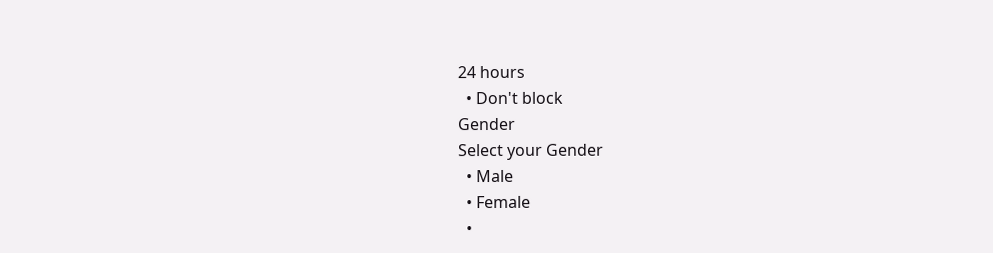24 hours
  • Don't block
Gender
Select your Gender
  • Male
  • Female
  •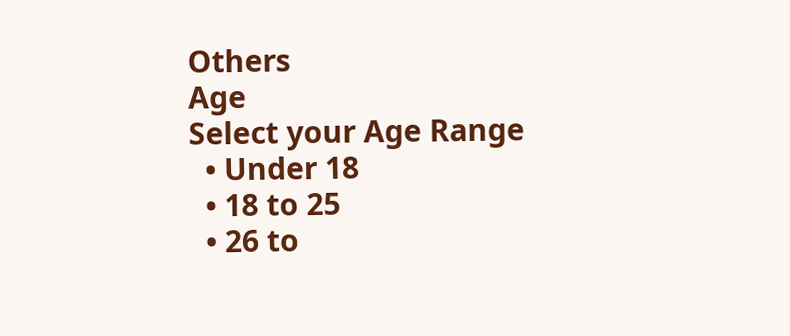Others
Age
Select your Age Range
  • Under 18
  • 18 to 25
  • 26 to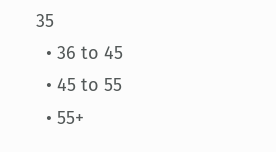35
  • 36 to 45
  • 45 to 55
  • 55+